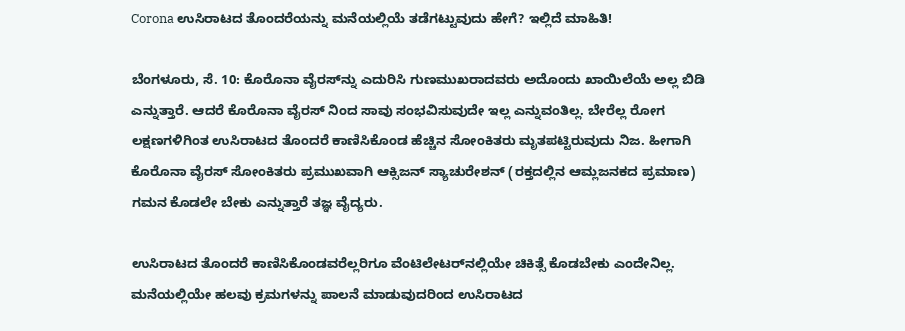Corona ಉಸಿರಾಟದ ತೊಂದರೆಯನ್ನು ಮನೆಯಲ್ಲಿಯೆ ತಡೆಗಟ್ಟುವುದು ಹೇಗೆ? ಇಲ್ಲಿದೆ ಮಾಹಿತಿ!

ಬೆಂಗಳೂರು, ಸೆ. 10: ಕೊರೊನಾ ವೈರಸ್‌ನ್ನು ಎದುರಿಸಿ ಗುಣಮುಖರಾದವರು ಅದೊಂದು ಖಾಯಿಲೆಯೆ ಅಲ್ಲ ಬಿಡಿ ಎನ್ನುತ್ತಾರೆ. ಆದರೆ ಕೊರೊನಾ ವೈರಸ್ ನಿಂದ ಸಾವು ಸಂಭವಿಸುವುದೇ ಇಲ್ಲ ಎನ್ನುವಂತಿಲ್ಲ. ಬೇರೆಲ್ಲ ರೋಗ ಲಕ್ಷಣಗಳಿಗಿಂತ ಉಸಿರಾಟದ ತೊಂದರೆ ಕಾಣಿಸಿಕೊಂಡ ಹೆಚ್ಚಿನ ಸೋಂಕಿತರು ಮೃತಪಟ್ಟಿರುವುದು ನಿಜ. ಹೀಗಾಗಿ ಕೊರೊನಾ ವೈರಸ್ ಸೋಂಕಿತರು ಪ್ರಮುಖವಾಗಿ ಆಕ್ಸಿಜನ್ ಸ್ಯಾಚುರೇಶನ್ (ರಕ್ತದಲ್ಲಿನ ಆಮ್ಲಜನಕದ ಪ್ರಮಾಣ) ಗಮನ ಕೊಡಲೇ ಬೇಕು ಎನ್ನುತ್ತಾರೆ ತಜ್ಞ ವೈದ್ಯರು.

ಉಸಿರಾಟದ ತೊಂದರೆ ಕಾಣಿಸಿಕೊಂಡವರೆಲ್ಲರಿಗೂ ವೆಂಟಿಲೇಟರ್‌ನಲ್ಲಿಯೇ ಚಿಕಿತ್ಸೆ ಕೊಡಬೇಕು ಎಂದೇನಿಲ್ಲ. ಮನೆಯಲ್ಲಿಯೇ ಹಲವು ಕ್ರಮಗಳನ್ನು ಪಾಲನೆ ಮಾಡುವುದರಿಂದ ಉಸಿರಾಟದ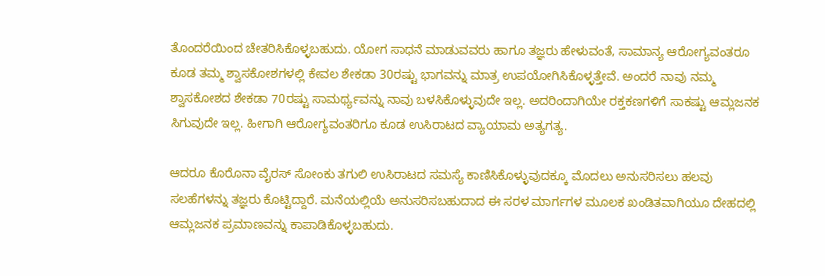ತೊಂದರೆಯಿಂದ ಚೇತರಿಸಿಕೊಳ್ಳಬಹುದು. ಯೋಗ ಸಾಧನೆ ಮಾಡುವವರು ಹಾಗೂ ತಜ್ಞರು ಹೇಳುವಂತೆ, ಸಾಮಾನ್ಯ ಆರೋಗ್ಯವಂತರೂ ಕೂಡ ತಮ್ಮ ಶ್ವಾಸಕೋಶಗಳಲ್ಲಿ ಕೇವಲ ಶೇಕಡಾ 30ರಷ್ಟು ಭಾಗವನ್ನು ಮಾತ್ರ ಉಪಯೋಗಿಸಿಕೊಳ್ಳತ್ತೇವೆ. ಅಂದರೆ ನಾವು ನಮ್ಮ ಶ್ವಾಸಕೋಶದ ಶೇಕಡಾ 70ರಷ್ಟು ಸಾಮರ್ಥ್ಯವನ್ನು ನಾವು ಬಳಸಿಕೊಳ್ಳುವುದೇ ಇಲ್ಲ. ಅದರಿಂದಾಗಿಯೇ ರಕ್ತಕಣಗಳಿಗೆ ಸಾಕಷ್ಟು ಆಮ್ಲಜನಕ ಸಿಗುವುದೇ ಇಲ್ಲ. ಹೀಗಾಗಿ ಆರೋಗ್ಯವಂತರಿಗೂ ಕೂಡ ಉಸಿರಾಟದ ವ್ಯಾಯಾಮ ಅತ್ಯಗತ್ಯ.

ಆದರೂ ಕೊರೊನಾ ವೈರಸ್ ಸೋಂಕು ತಗುಲಿ ಉಸಿರಾಟದ ಸಮಸ್ಯೆ ಕಾಣಿಸಿಕೊಳ್ಳುವುದಕ್ಕೂ ಮೊದಲು ಅನುಸರಿಸಲು ಹಲವು ಸಲಹೆಗಳನ್ನು ತಜ್ಞರು ಕೊಟ್ಟಿದ್ದಾರೆ. ಮನೆಯಲ್ಲಿಯೆ ಅನುಸರಿಸಬಹುದಾದ ಈ ಸರಳ ಮಾರ್ಗಗಳ ಮೂಲಕ ಖಂಡಿತವಾಗಿಯೂ ದೇಹದಲ್ಲಿ ಆಮ್ಲಜನಕ ಪ್ರಮಾಣವನ್ನು ಕಾಪಾಡಿಕೊಳ್ಳಬಹುದು.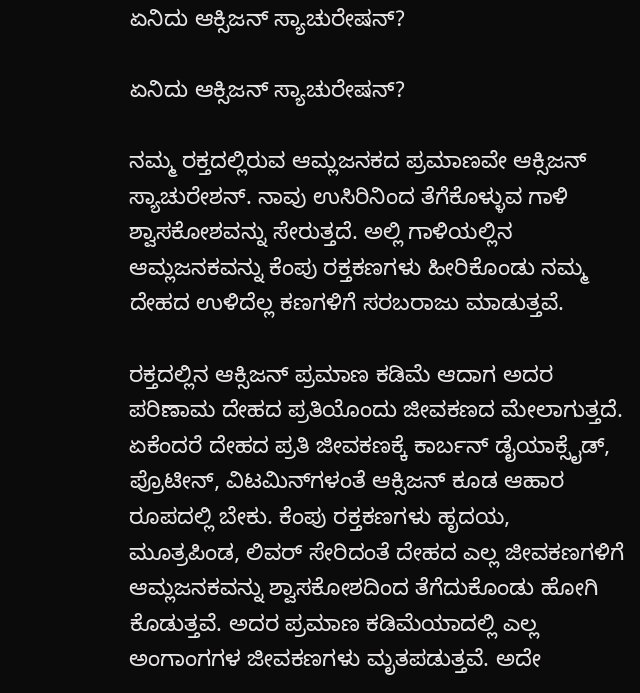ಏನಿದು ಆಕ್ಸಿಜನ್ ಸ್ಯಾಚುರೇಷನ್?

ಏನಿದು ಆಕ್ಸಿಜನ್ ಸ್ಯಾಚುರೇಷನ್?

ನಮ್ಮ ರಕ್ತದಲ್ಲಿರುವ ಆಮ್ಲಜನಕದ ಪ್ರಮಾಣವೇ ಆಕ್ಸಿಜನ್ ಸ್ಯಾಚುರೇಶನ್. ನಾವು ಉಸಿರಿನಿಂದ ತೆಗೆಕೊಳ್ಳುವ ಗಾಳಿ ಶ್ವಾಸಕೋಶವನ್ನು ಸೇರುತ್ತದೆ. ಅಲ್ಲಿ ಗಾಳಿಯಲ್ಲಿನ ಆಮ್ಲಜನಕವನ್ನು ಕೆಂಪು ರಕ್ತಕಣಗಳು ಹೀರಿಕೊಂಡು ನಮ್ಮ ದೇಹದ ಉಳಿದೆಲ್ಲ ಕಣಗಳಿಗೆ ಸರಬರಾಜು ಮಾಡುತ್ತವೆ.

ರಕ್ತದಲ್ಲಿನ ಆಕ್ಸಿಜನ್ ಪ್ರಮಾಣ ಕಡಿಮೆ ಆದಾಗ ಅದರ ಪರಿಣಾಮ ದೇಹದ ಪ್ರತಿಯೊಂದು ಜೀವಕಣದ ಮೇಲಾಗುತ್ತದೆ. ಏಕೆಂದರೆ ದೇಹದ ಪ್ರತಿ ಜೀವಕಣಕ್ಕೆ ಕಾರ್ಬನ್ ಡೈಯಾಕ್ಸೈಡ್, ಪ್ರೊಟೀನ್, ವಿಟಮಿನ್‌ಗಳಂತೆ ಆಕ್ಸಿಜನ್ ಕೂಡ ಆಹಾರ ರೂಪದಲ್ಲಿ ಬೇಕು. ಕೆಂಪು ರಕ್ತಕಣಗಳು ಹೃದಯ, ಮೂತ್ರಪಿಂಡ, ಲಿವರ್ ಸೇರಿದಂತೆ ದೇಹದ ಎಲ್ಲ ಜೀವಕಣಗಳಿಗೆ ಆಮ್ಲಜನಕವನ್ನು ಶ್ವಾಸಕೋಶದಿಂದ ತೆಗೆದುಕೊಂಡು ಹೋಗಿ ಕೊಡುತ್ತವೆ. ಅದರ ಪ್ರಮಾಣ ಕಡಿಮೆಯಾದಲ್ಲಿ ಎಲ್ಲ ಅಂಗಾಂಗಗಳ ಜೀವಕಣಗಳು ಮೃತಪಡುತ್ತವೆ. ಅದೇ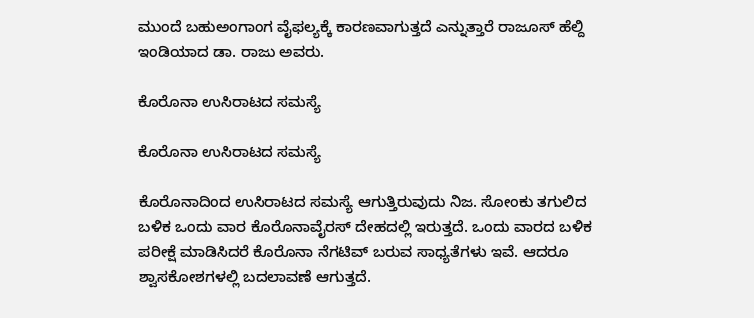ಮುಂದೆ ಬಹುಅಂಗಾಂಗ ವೈಫಲ್ಯಕ್ಕೆ ಕಾರಣವಾಗುತ್ತದೆ ಎನ್ನುತ್ತಾರೆ ರಾಜೂಸ್ ಹೆಲ್ದಿ ಇಂಡಿಯಾದ ಡಾ. ರಾಜು ಅವರು.

ಕೊರೊನಾ ಉಸಿರಾಟದ ಸಮಸ್ಯೆ

ಕೊರೊನಾ ಉಸಿರಾಟದ ಸಮಸ್ಯೆ

ಕೊರೊನಾದಿಂದ ಉಸಿರಾಟದ ಸಮಸ್ಯೆ ಆಗುತ್ತಿರುವುದು ನಿಜ. ಸೋಂಕು ತಗುಲಿದ ಬಳಿಕ ಒಂದು ವಾರ ಕೊರೊನಾವೈರಸ್ ದೇಹದಲ್ಲಿ ಇರುತ್ತದೆ. ಒಂದು ವಾರದ ಬಳಿಕ ಪರೀಕ್ಷೆ ಮಾಡಿಸಿದರೆ ಕೊರೊನಾ ನೆಗಟಿವ್ ಬರುವ ಸಾಧ್ಯತೆಗಳು ಇವೆ. ಆದರೂ ಶ್ವಾಸಕೋಶಗಳಲ್ಲಿ ಬದಲಾವಣೆ ಆಗುತ್ತದೆ.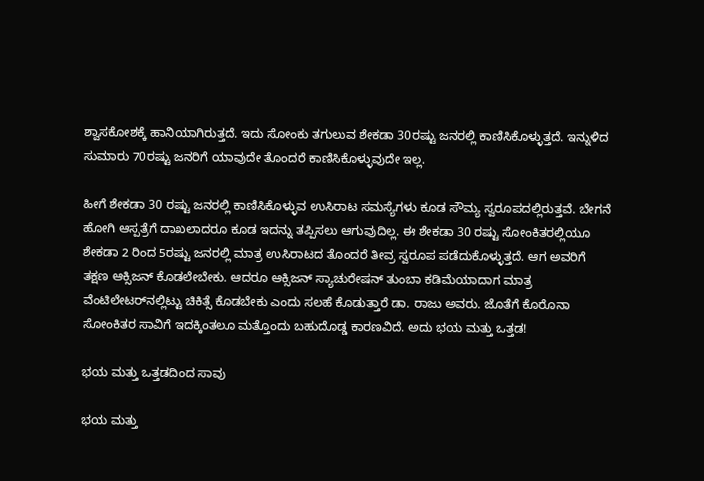ಶ್ವಾಸಕೋಶಕ್ಕೆ ಹಾನಿಯಾಗಿರುತ್ತದೆ. ಇದು ಸೋಂಕು ತಗುಲುವ ಶೇಕಡಾ 30ರಷ್ಟು ಜನರಲ್ಲಿ ಕಾಣಿಸಿಕೊಳ್ಳುತ್ತದೆ. ಇನ್ನುಳಿದ ಸುಮಾರು 70ರಷ್ಟು ಜನರಿಗೆ ಯಾವುದೇ ತೊಂದರೆ ಕಾಣಿಸಿಕೊಳ್ಳುವುದೇ ಇಲ್ಲ.

ಹೀಗೆ ಶೇಕಡಾ 30 ರಷ್ಟು ಜನರಲ್ಲಿ ಕಾಣಿಸಿಕೊಳ್ಳುವ ಉಸಿರಾಟ ಸಮಸ್ಯೆಗಳು ಕೂಡ ಸೌಮ್ಯ ಸ್ವರೂಪದಲ್ಲಿರುತ್ತವೆ. ಬೇಗನೆ ಹೋಗಿ ಆಸ್ಪತ್ರೆಗೆ ದಾಖಲಾದರೂ ಕೂಡ ಇದನ್ನು ತಪ್ಪಿಸಲು ಆಗುವುದಿಲ್ಲ. ಈ ಶೇಕಡಾ 30 ರಷ್ಟು ಸೋಂಕಿತರಲ್ಲಿಯೂ ಶೇಕಡಾ 2 ರಿಂದ 5ರಷ್ಟು ಜನರಲ್ಲಿ ಮಾತ್ರ ಉಸಿರಾಟದ ತೊಂದರೆ ತೀವ್ರ ಸ್ವರೂಪ ಪಡೆದುಕೊಳ್ಳುತ್ತದೆ. ಆಗ ಅವರಿಗೆ ತಕ್ಷಣ ಆಕ್ಸಿಜನ್ ಕೊಡಲೇಬೇಕು. ಆದರೂ ಆಕ್ಸಿಜನ್ ಸ್ಯಾಚುರೇಷನ್ ತುಂಬಾ ಕಡಿಮೆಯಾದಾಗ ಮಾತ್ರ ವೆಂಟಿಲೇಟರ್‌ನಲ್ಲಿಟ್ಟು ಚಿಕಿತ್ಸೆ ಕೊಡಬೇಕು ಎಂದು ಸಲಹೆ ಕೊಡುತ್ತಾರೆ ಡಾ. ರಾಜು ಅವರು. ಜೊತೆಗೆ ಕೊರೊನಾ ಸೋಂಕಿತರ ಸಾವಿಗೆ ಇದಕ್ಕಿಂತಲೂ ಮತ್ತೊಂದು ಬಹುದೊಡ್ಡ ಕಾರಣವಿದೆ. ಅದು ಭಯ ಮತ್ತು ಒತ್ತಡ!

ಭಯ ಮತ್ತು ಒತ್ತಡದಿಂದ ಸಾವು

ಭಯ ಮತ್ತು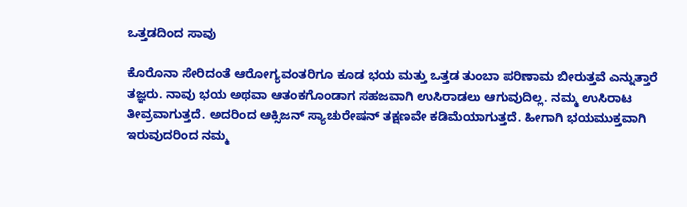ಒತ್ತಡದಿಂದ ಸಾವು

ಕೊರೊನಾ ಸೇರಿದಂತೆ ಆರೋಗ್ಯವಂತರಿಗೂ ಕೂಡ ಭಯ ಮತ್ತು ಒತ್ತಡ ತುಂಬಾ ಪರಿಣಾಮ ಬೀರುತ್ತವೆ ಎನ್ನುತ್ತಾರೆ ತಜ್ಞರು. ನಾವು ಭಯ ಅಥವಾ ಆತಂಕಗೊಂಡಾಗ ಸಹಜವಾಗಿ ಉಸಿರಾಡಲು ಆಗುವುದಿಲ್ಲ. ನಮ್ಮ ಉಸಿರಾಟ ತೀವ್ರವಾಗುತ್ತದೆ. ಅದರಿಂದ ಆಕ್ಸಿಜನ್ ಸ್ಯಾಚುರೇಷನ್ ತಕ್ಷಣವೇ ಕಡಿಮೆಯಾಗುತ್ತದೆ. ಹೀಗಾಗಿ ಭಯಮುಕ್ತವಾಗಿ ಇರುವುದರಿಂದ ನಮ್ಮ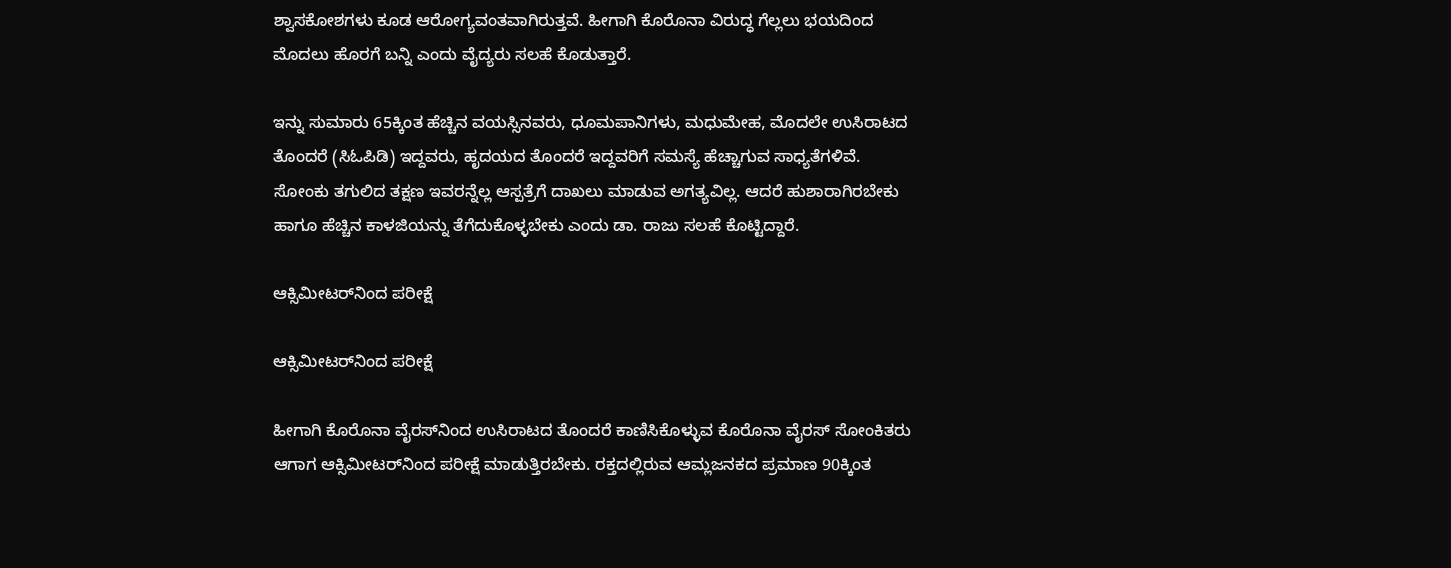ಶ್ವಾಸಕೋಶಗಳು ಕೂಡ ಆರೋಗ್ಯವಂತವಾಗಿರುತ್ತವೆ. ಹೀಗಾಗಿ ಕೊರೊನಾ ವಿರುದ್ಧ ಗೆಲ್ಲಲು ಭಯದಿಂದ ಮೊದಲು ಹೊರಗೆ ಬನ್ನಿ ಎಂದು ವೈದ್ಯರು ಸಲಹೆ ಕೊಡುತ್ತಾರೆ.

ಇನ್ನು ಸುಮಾರು 65ಕ್ಕಿಂತ ಹೆಚ್ಚಿನ ವಯಸ್ಸಿನವರು, ಧೂಮಪಾನಿಗಳು, ಮಧುಮೇಹ, ಮೊದಲೇ ಉಸಿರಾಟದ ತೊಂದರೆ (ಸಿಓಪಿಡಿ) ಇದ್ದವರು, ಹೃದಯದ ತೊಂದರೆ ಇದ್ದವರಿಗೆ ಸಮಸ್ಯೆ ಹೆಚ್ಚಾಗುವ ಸಾಧ್ಯತೆಗಳಿವೆ. ಸೋಂಕು ತಗುಲಿದ ತಕ್ಷಣ ಇವರನ್ನೆಲ್ಲ ಆಸ್ಪತ್ರೆಗೆ ದಾಖಲು ಮಾಡುವ ಅಗತ್ಯವಿಲ್ಲ. ಆದರೆ ಹುಶಾರಾಗಿರಬೇಕು ಹಾಗೂ ಹೆಚ್ಚಿನ ಕಾಳಜಿಯನ್ನು ತೆಗೆದುಕೊಳ್ಳಬೇಕು ಎಂದು ಡಾ. ರಾಜು ಸಲಹೆ ಕೊಟ್ಟಿದ್ದಾರೆ.

ಆಕ್ಸಿಮೀಟರ್‌ನಿಂದ ಪರೀಕ್ಷೆ

ಆಕ್ಸಿಮೀಟರ್‌ನಿಂದ ಪರೀಕ್ಷೆ

ಹೀಗಾಗಿ ಕೊರೊನಾ ವೈರಸ್‌ನಿಂದ ಉಸಿರಾಟದ ತೊಂದರೆ ಕಾಣಿಸಿಕೊಳ್ಳುವ ಕೊರೊನಾ ವೈರಸ್ ಸೋಂಕಿತರು ಆಗಾಗ ಆಕ್ಸಿಮೀಟರ್‌ನಿಂದ ಪರೀಕ್ಷೆ ಮಾಡುತ್ತಿರಬೇಕು. ರಕ್ತದಲ್ಲಿರುವ ಆಮ್ಲಜನಕದ ಪ್ರಮಾಣ 90ಕ್ಕಿಂತ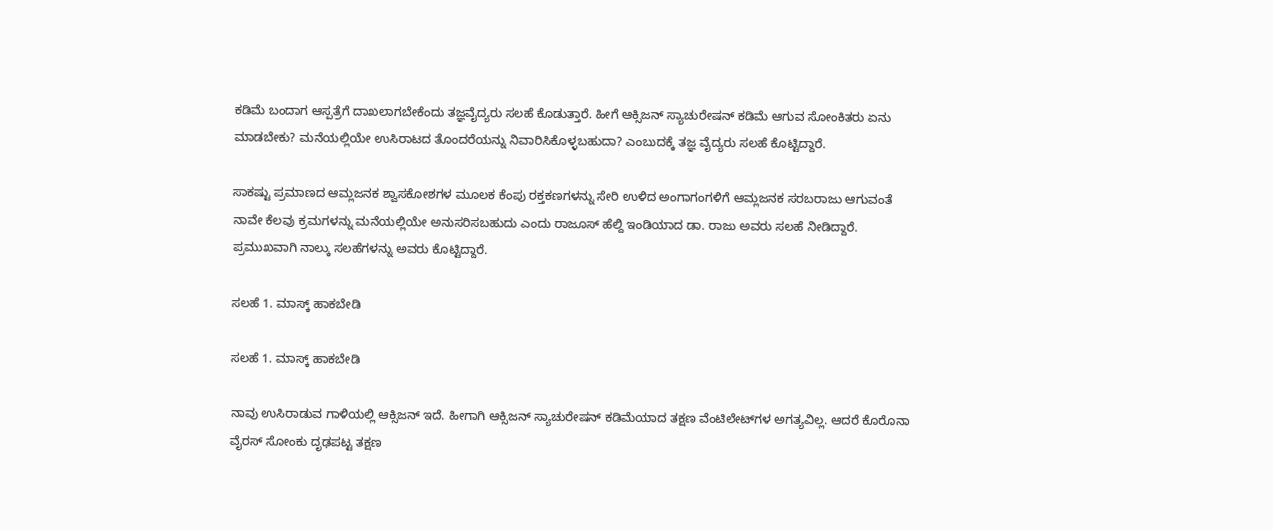ಕಡಿಮೆ ಬಂದಾಗ ಆಸ್ಪತ್ರೆಗೆ ದಾಖಲಾಗಬೇಕೆಂದು ತಜ್ಞವೈದ್ಯರು ಸಲಹೆ ಕೊಡುತ್ತಾರೆ. ಹೀಗೆ ಆಕ್ಸಿಜನ್ ಸ್ಯಾಚುರೇಷನ್ ಕಡಿಮೆ ಆಗುವ ಸೋಂಕಿತರು ಏನು ಮಾಡಬೇಕು? ಮನೆಯಲ್ಲಿಯೇ ಉಸಿರಾಟದ ತೊಂದರೆಯನ್ನು ನಿವಾರಿಸಿಕೊಳ್ಳಬಹುದಾ? ಎಂಬುದಕ್ಕೆ ತಜ್ಞ ವೈದ್ಯರು ಸಲಹೆ ಕೊಟ್ಟಿದ್ದಾರೆ.

ಸಾಕಷ್ಟು ಪ್ರಮಾಣದ ಆಮ್ಲಜನಕ ಶ್ವಾಸಕೋಶಗಳ ಮೂಲಕ ಕೆಂಪು ರಕ್ತಕಣಗಳನ್ನು ಸೇರಿ ಉಳಿದ ಅಂಗಾಗಂಗಳಿಗೆ ಆಮ್ಲಜನಕ ಸರಬರಾಜು ಆಗುವಂತೆ ನಾವೇ ಕೆಲವು ಕ್ರಮಗಳನ್ನು ಮನೆಯಲ್ಲಿಯೇ ಅನುಸರಿಸಬಹುದು ಎಂದು ರಾಜೂಸ್ ಹೆಲ್ದಿ ಇಂಡಿಯಾದ ಡಾ. ರಾಜು ಅವರು ಸಲಹೆ ನೀಡಿದ್ದಾರೆ. ಪ್ರಮುಖವಾಗಿ ನಾಲ್ಕು ಸಲಹೆಗಳನ್ನು ಅವರು ಕೊಟ್ಟಿದ್ದಾರೆ.

ಸಲಹೆ 1. ಮಾಸ್ಕ್ ಹಾಕಬೇಡಿ

ಸಲಹೆ 1. ಮಾಸ್ಕ್ ಹಾಕಬೇಡಿ

ನಾವು ಉಸಿರಾಡುವ ಗಾಳಿಯಲ್ಲಿ ಆಕ್ಸಿಜನ್ ಇದೆ. ಹೀಗಾಗಿ ಆಕ್ಸಿಜನ್ ಸ್ಯಾಚುರೇಷನ್ ಕಡಿಮೆಯಾದ ತಕ್ಷಣ ವೆಂಟಿಲೇಟ್‌ಗಳ ಅಗತ್ಯವಿಲ್ಲ. ಆದರೆ ಕೊರೊನಾ ವೈರಸ್ ಸೋಂಕು ದೃಢಪಟ್ಟ ತಕ್ಷಣ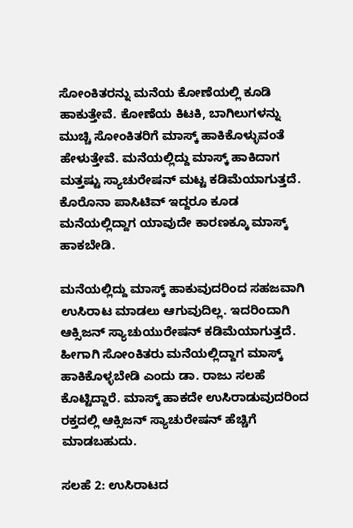ಸೋಂಕಿತರನ್ನು ಮನೆಯ ಕೋಣೆಯಲ್ಲಿ ಕೂಡಿ ಹಾಕುತ್ತೇವೆ. ಕೋಣೆಯ ಕಿಟಕಿ, ಬಾಗಿಲುಗಳನ್ನು ಮುಚ್ಚಿ ಸೋಂಕಿತರಿಗೆ ಮಾಸ್ಕ್ ಹಾಕಿಕೊಳ್ಳುವಂತೆ ಹೇಳುತ್ತೇವೆ. ಮನೆಯಲ್ಲಿದ್ದು ಮಾಸ್ಕ್ ಹಾಕಿದಾಗ ಮತ್ತಷ್ಟು ಸ್ಯಾಚುರೇಷನ್ ಮಟ್ಟ ಕಡಿಮೆಯಾಗುತ್ತದೆ. ಕೊರೊನಾ ಪಾಸಿಟಿವ್ ಇದ್ದರೂ ಕೂಡ ಮನೆಯಲ್ಲಿದ್ದಾಗ ಯಾವುದೇ ಕಾರಣಕ್ಕೂ ಮಾಸ್ಕ್ ಹಾಕಬೇಡಿ.

ಮನೆಯಲ್ಲಿದ್ದು ಮಾಸ್ಕ್ ಹಾಕುವುದರಿಂದ ಸಹಜವಾಗಿ ಉಸಿರಾಟ ಮಾಡಲು ಆಗುವುದಿಲ್ಲ. ಇದರಿಂದಾಗಿ ಆಕ್ಸಿಜನ್ ಸ್ಯಾಚುಯುರೇಷನ್ ಕಡಿಮೆಯಾಗುತ್ತದೆ. ಹೀಗಾಗಿ ಸೋಂಕಿತರು ಮನೆಯಲ್ಲಿದ್ದಾಗ ಮಾಸ್ಕ್ ಹಾಕಿಕೊಳ್ಳಬೇಡಿ ಎಂದು ಡಾ. ರಾಜು ಸಲಹೆ ಕೊಟ್ಟಿದ್ದಾರೆ. ಮಾಸ್ಕ್ ಹಾಕದೇ ಉಸಿರಾಡುವುದರಿಂದ ರಕ್ತದಲ್ಲಿ ಆಕ್ಸಿಜನ್ ಸ್ಯಾಚುರೇಷನ್ ಹೆಚ್ಚಿಗೆ ಮಾಡಬಹುದು.

ಸಲಹೆ 2: ಉಸಿರಾಟದ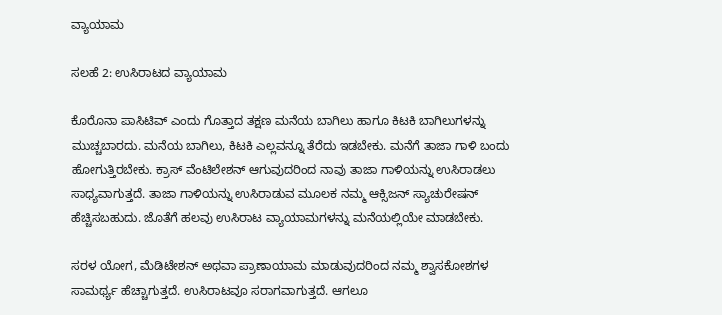ವ್ಯಾಯಾಮ

ಸಲಹೆ 2: ಉಸಿರಾಟದ ವ್ಯಾಯಾಮ

ಕೊರೊನಾ ಪಾಸಿಟಿವ್ ಎಂದು ಗೊತ್ತಾದ ತಕ್ಷಣ ಮನೆಯ ಬಾಗಿಲು ಹಾಗೂ ಕಿಟಕಿ ಬಾಗಿಲುಗಳನ್ನು ಮುಚ್ಚಬಾರದು. ಮನೆಯ ಬಾಗಿಲು, ಕಿಟಕಿ ಎಲ್ಲವನ್ನೂ ತೆರೆದು ಇಡಬೇಕು. ಮನೆಗೆ ತಾಜಾ ಗಾಳಿ ಬಂದು ಹೋಗುತ್ತಿರಬೇಕು. ಕ್ರಾಸ್ ವೆಂಟಿಲೇಶನ್ ಆಗುವುದರಿಂದ ನಾವು ತಾಜಾ ಗಾಳಿಯನ್ನು ಉಸಿರಾಡಲು ಸಾಧ್ಯವಾಗುತ್ತದೆ. ತಾಜಾ ಗಾಳಿಯನ್ನು ಉಸಿರಾಡುವ ಮೂಲಕ ನಮ್ಮ ಆಕ್ಸಿಜನ್ ಸ್ಯಾಚುರೇಷನ್ ಹೆಚ್ಚಿಸಬಹುದು. ಜೊತೆಗೆ ಹಲವು ಉಸಿರಾಟ ವ್ಯಾಯಾಮಗಳನ್ನು ಮನೆಯಲ್ಲಿಯೇ ಮಾಡಬೇಕು.

ಸರಳ ಯೋಗ, ಮೆಡಿಟೇಶನ್ ಅಥವಾ ಪ್ರಾಣಾಯಾಮ ಮಾಡುವುದರಿಂದ ನಮ್ಮ ಶ್ವಾಸಕೋಶಗಳ ಸಾಮರ್ಥ್ಯ ಹೆಚ್ಚಾಗುತ್ತದೆ. ಉಸಿರಾಟವೂ ಸರಾಗವಾಗುತ್ತದೆ. ಆಗಲೂ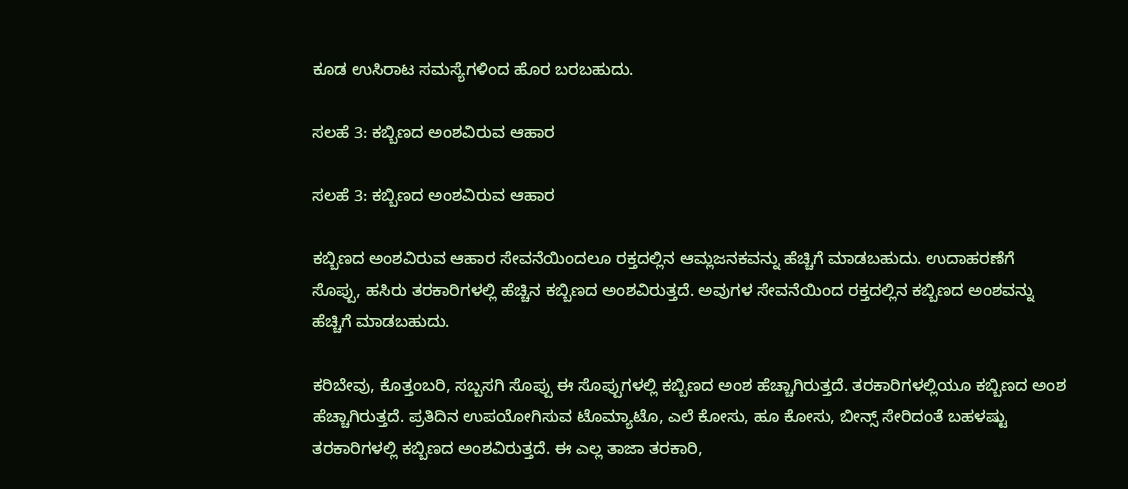ಕೂಡ ಉಸಿರಾಟ ಸಮಸ್ಯೆಗಳಿಂದ ಹೊರ ಬರಬಹುದು.

ಸಲಹೆ 3: ಕಬ್ಬಿಣದ ಅಂಶವಿರುವ ಆಹಾರ

ಸಲಹೆ 3: ಕಬ್ಬಿಣದ ಅಂಶವಿರುವ ಆಹಾರ

ಕಬ್ಬಿಣದ ಅಂಶವಿರುವ ಆಹಾರ ಸೇವನೆಯಿಂದಲೂ ರಕ್ತದಲ್ಲಿನ ಆಮ್ಲಜನಕವನ್ನು ಹೆಚ್ಚಿಗೆ ಮಾಡಬಹುದು. ಉದಾಹರಣೆಗೆ ಸೊಪ್ಪು, ಹಸಿರು ತರಕಾರಿಗಳಲ್ಲಿ ಹೆಚ್ಚಿನ ಕಬ್ಬಿಣದ ಅಂಶವಿರುತ್ತದೆ. ಅವುಗಳ ಸೇವನೆಯಿಂದ ರಕ್ತದಲ್ಲಿನ ಕಬ್ಬಿಣದ ಅಂಶವನ್ನು ಹೆಚ್ಚಿಗೆ ಮಾಡಬಹುದು.

ಕರಿಬೇವು, ಕೊತ್ತಂಬರಿ, ಸಬ್ಬಸಗಿ ಸೊಪ್ಪು ಈ ಸೊಪ್ಪುಗಳಲ್ಲಿ ಕಬ್ಬಿಣದ ಅಂಶ ಹೆಚ್ಚಾಗಿರುತ್ತದೆ. ತರಕಾರಿಗಳಲ್ಲಿಯೂ ಕಬ್ಬಿಣದ ಅಂಶ ಹೆಚ್ಚಾಗಿರುತ್ತದೆ. ಪ್ರತಿದಿನ ಉಪಯೋಗಿಸುವ ಟೊಮ್ಯಾಟೊ, ಎಲೆ ಕೋಸು, ಹೂ ಕೋಸು, ಬೀನ್ಸ್‌ ಸೇರಿದಂತೆ ಬಹಳಷ್ಟು ತರಕಾರಿಗಳಲ್ಲಿ ಕಬ್ಬಿಣದ ಅಂಶವಿರುತ್ತದೆ. ಈ ಎಲ್ಲ ತಾಜಾ ತರಕಾರಿ,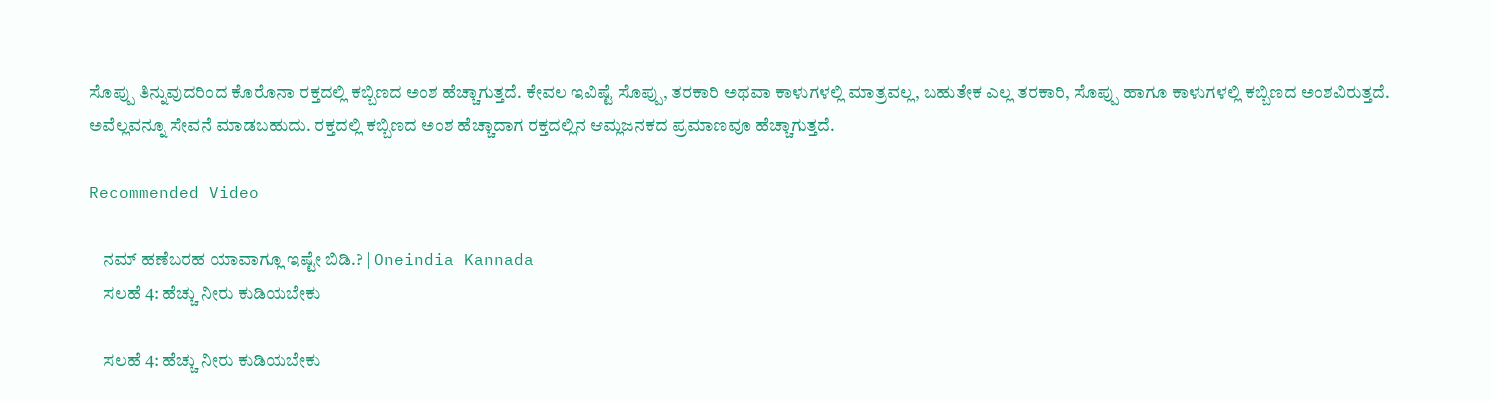ಸೊಪ್ಪು ತಿನ್ನುವುದರಿಂದ ಕೊರೊನಾ ರಕ್ತದಲ್ಲಿ ಕಬ್ಬಿಣದ ಅಂಶ ಹೆಚ್ಚಾಗುತ್ತದೆ. ಕೇವಲ ಇವಿಷ್ಟೆ ಸೊಪ್ಪು, ತರಕಾರಿ ಅಥವಾ ಕಾಳುಗಳಲ್ಲಿ ಮಾತ್ರವಲ್ಲ, ಬಹುತೇಕ ಎಲ್ಲ ತರಕಾರಿ, ಸೊಪ್ಪು ಹಾಗೂ ಕಾಳುಗಳಲ್ಲಿ ಕಬ್ಬಿಣದ ಅಂಶವಿರುತ್ತದೆ. ಅವೆಲ್ಲವನ್ನೂ ಸೇವನೆ ಮಾಡಬಹುದು. ರಕ್ತದಲ್ಲಿ ಕಬ್ಬಿಣದ ಅಂಶ ಹೆಚ್ಚಾದಾಗ ರಕ್ತದಲ್ಲಿನ ಆಮ್ಲಜನಕದ ಪ್ರಮಾಣವೂ ಹೆಚ್ಚಾಗುತ್ತದೆ.

Recommended Video

    ನಮ್ ಹಣೆಬರಹ ಯಾವಾಗ್ಲೂ ಇಷ್ಟೇ ಬಿಡಿ.? | Oneindia Kannada
    ಸಲಹೆ 4: ಹೆಚ್ಚು ನೀರು ಕುಡಿಯಬೇಕು

    ಸಲಹೆ 4: ಹೆಚ್ಚು ನೀರು ಕುಡಿಯಬೇಕು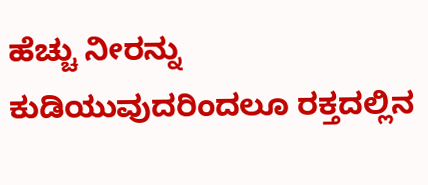ಹೆಚ್ಚು ನೀರನ್ನು ಕುಡಿಯುವುದರಿಂದಲೂ ರಕ್ತದಲ್ಲಿನ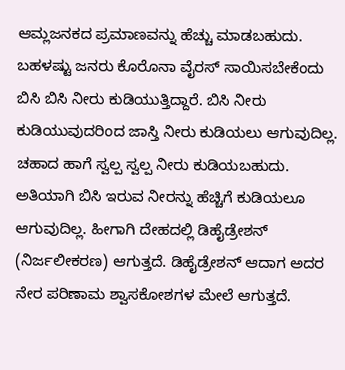ಆಮ್ಲಜನಕದ ಪ್ರಮಾಣವನ್ನು ಹೆಚ್ಚು ಮಾಡಬಹುದು. ಬಹಳಷ್ಟು ಜನರು ಕೊರೊನಾ ವೈರಸ್ ಸಾಯಿಸಬೇಕೆಂದು ಬಿಸಿ ಬಿಸಿ ನೀರು ಕುಡಿಯುತ್ತಿದ್ದಾರೆ. ಬಿಸಿ ನೀರು ಕುಡಿಯುವುದರಿಂದ ಜಾಸ್ತಿ ನೀರು ಕುಡಿಯಲು ಆಗುವುದಿಲ್ಲ. ಚಹಾದ ಹಾಗೆ ಸ್ವಲ್ಪ ಸ್ವಲ್ಪ ನೀರು ಕುಡಿಯಬಹುದು. ಅತಿಯಾಗಿ ಬಿಸಿ ಇರುವ ನೀರನ್ನು ಹೆಚ್ಚಿಗೆ ಕುಡಿಯಲೂ ಆಗುವುದಿಲ್ಲ. ಹೀಗಾಗಿ ದೇಹದಲ್ಲಿ ಡಿಹೈಡ್ರೇಶನ್ (ನಿರ್ಜಲೀಕರಣ) ಆಗುತ್ತದೆ. ಡಿಹೈಡ್ರೇಶನ್ ಆದಾಗ ಅದರ ನೇರ ಪರಿಣಾಮ ಶ್ವಾಸಕೋಶಗಳ ಮೇಲೆ ಆಗುತ್ತದೆ.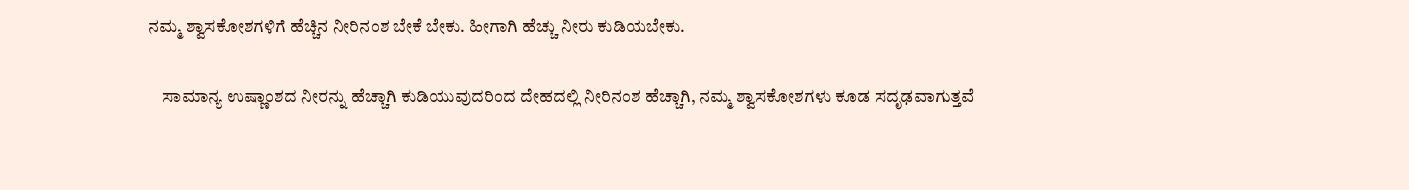ನಮ್ಮ ಶ್ವಾಸಕೋಶಗಳಿಗೆ ಹೆಚ್ಚಿನ ನೀರಿನಂಶ ಬೇಕೆ ಬೇಕು. ಹೀಗಾಗಿ ಹೆಚ್ಚು ನೀರು ಕುಡಿಯಬೇಕು.

    ಸಾಮಾನ್ಯ ಉಷ್ಣಾಂಶದ ನೀರನ್ನು ಹೆಚ್ಚಾಗಿ ಕುಡಿಯುವುದರಿಂದ ದೇಹದಲ್ಲಿ ನೀರಿನಂಶ ಹೆಚ್ಚಾಗಿ, ನಮ್ಮ ಶ್ವಾಸಕೋಶಗಳು ಕೂಡ ಸದೃಢವಾಗುತ್ತವೆ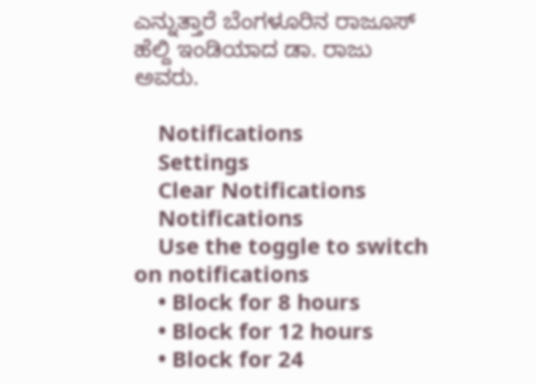ಎನ್ನುತ್ತಾರೆ ಬೆಂಗಳೂರಿನ ರಾಜೂಸ್ ಹೆಲ್ದಿ ಇಂಡಿಯಾದ ಡಾ. ರಾಜು ಅವರು.

    Notifications
    Settings
    Clear Notifications
    Notifications
    Use the toggle to switch on notifications
    • Block for 8 hours
    • Block for 12 hours
    • Block for 24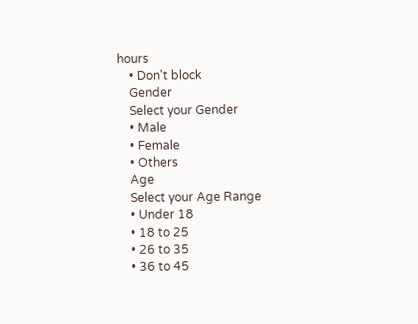hours
    • Don't block
    Gender
    Select your Gender
    • Male
    • Female
    • Others
    Age
    Select your Age Range
    • Under 18
    • 18 to 25
    • 26 to 35
    • 36 to 45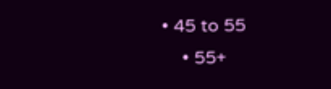• 45 to 55
    • 55+